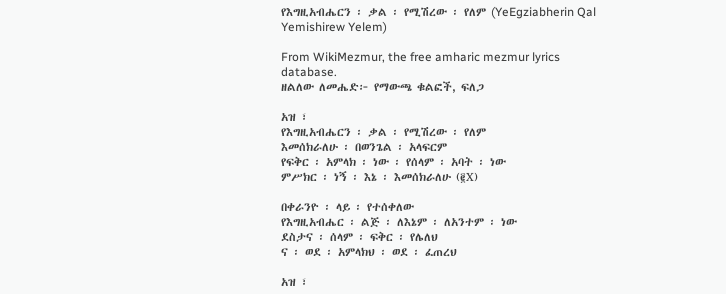የእግዚአብሔርን ፡ ቃል ፡ የሚሽረው ፡ የለም (YeEgziabherin Qal Yemishirew Yelem)

From WikiMezmur, the free amharic mezmur lyrics database.
ዘልለው ለመሔድ፦ የማውጫ ቁልፎች, ፍለጋ

አዝ ፣
የእግዚአብሔርን ፡ ቃል ፡ የሚሽረው ፡ የለም
እመሰክራለሁ ፡ በወንጌል ፡ አላፍርም
የፍቅር ፡ አምላክ ፡ ነው ፡ የሰላም ፡ አባት ፡ ነው
ምሥክር ፡ ነኝ ፡ እኔ ፡ እመሰክራለሁ (፪X)

በቀራንዮ ፡ ላይ ፡ የተሰቀለው
የእግዚአብሔር ፡ ልጅ ፡ ለእኔም ፡ ለአንተም ፡ ነው
ደስታና ፡ ሰላም ፡ ፍቅር ፡ የሌለህ
ና ፡ ወደ ፡ አምላክህ ፡ ወደ ፡ ፈጠረህ

አዝ ፣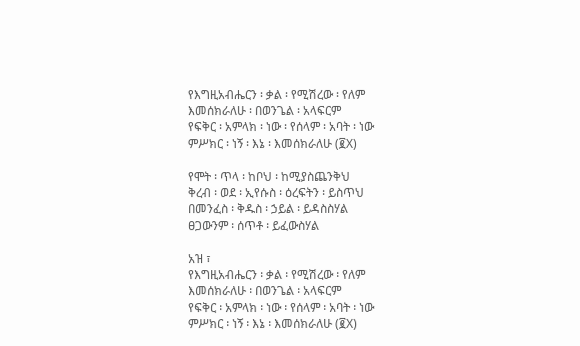የእግዚአብሔርን ፡ ቃል ፡ የሚሽረው ፡ የለም
እመሰክራለሁ ፡ በወንጌል ፡ አላፍርም
የፍቅር ፡ አምላክ ፡ ነው ፡ የሰላም ፡ አባት ፡ ነው
ምሥክር ፡ ነኝ ፡ እኔ ፡ እመሰክራለሁ (፪X)

የሞት ፡ ጥላ ፡ ከቦህ ፡ ከሚያስጨንቅህ
ቅረብ ፡ ወደ ፡ ኢየሱስ ፡ ዕረፍትን ፡ ይስጥህ
በመንፈስ ፡ ቅዱስ ፡ ኃይል ፡ ይዳስስሃል
ፀጋውንም ፡ ሰጥቶ ፡ ይፈውስሃል

አዝ ፣
የእግዚአብሔርን ፡ ቃል ፡ የሚሽረው ፡ የለም
እመሰክራለሁ ፡ በወንጌል ፡ አላፍርም
የፍቅር ፡ አምላክ ፡ ነው ፡ የሰላም ፡ አባት ፡ ነው
ምሥክር ፡ ነኝ ፡ እኔ ፡ እመሰክራለሁ (፪X)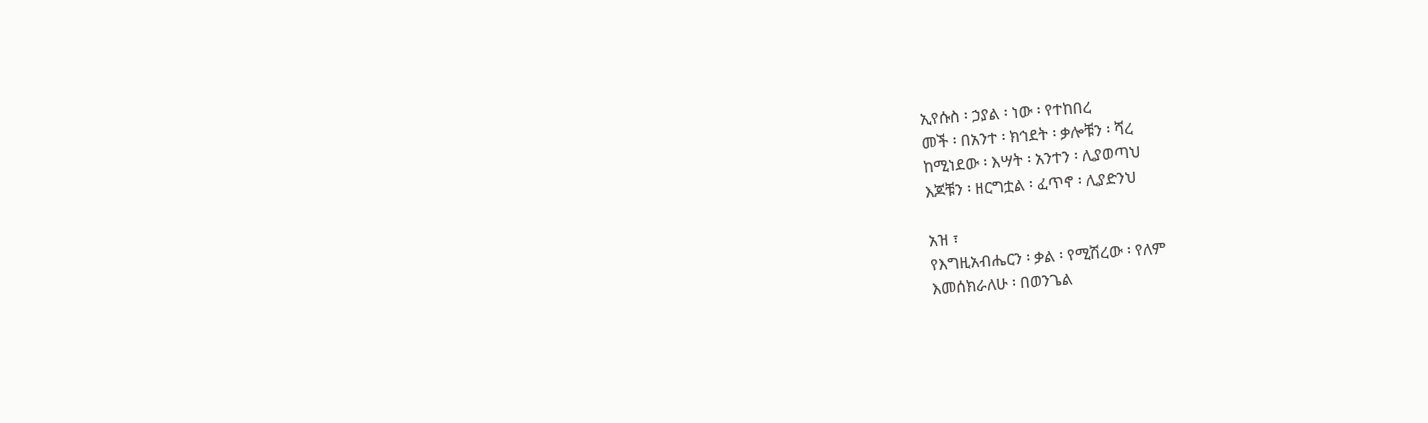ኢየሱስ ፡ ኃያል ፡ ነው ፡ የተከበረ
መች ፡ በአንተ ፡ ክኅደት ፡ ቃሎቹን ፡ ሻረ
ከሚነደው ፡ እሣት ፡ አንተን ፡ ሊያወጣህ
እጆቹን ፡ ዘርግቷል ፡ ፈጥኖ ፡ ሊያድንህ

አዝ ፣
የእግዚአብሔርን ፡ ቃል ፡ የሚሽረው ፡ የለም
እመሰክራለሁ ፡ በወንጌል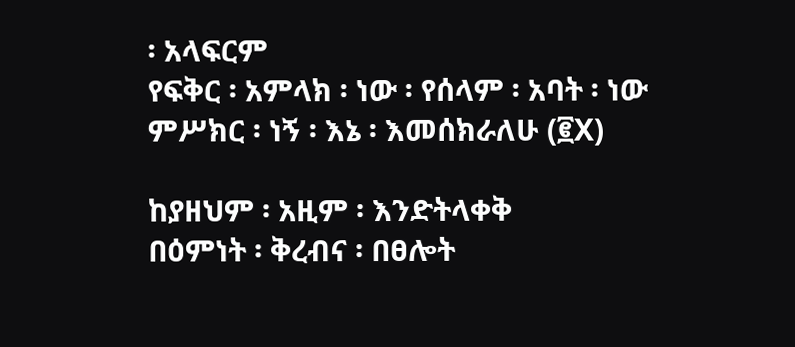፡ አላፍርም
የፍቅር ፡ አምላክ ፡ ነው ፡ የሰላም ፡ አባት ፡ ነው
ምሥክር ፡ ነኝ ፡ እኔ ፡ እመሰክራለሁ (፪X)

ከያዘህም ፡ አዚም ፡ እንድትላቀቅ
በዕምነት ፡ ቅረብና ፡ በፀሎት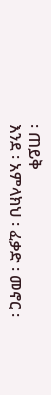፡ ጠይቅ
እንደ ፡ አምላክህ ፡ ፈቃድ ፡ መኖር ፡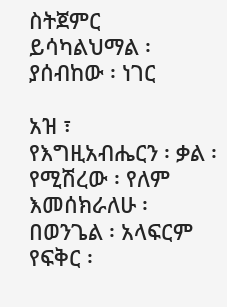ስትጀምር
ይሳካልህማል ፡ ያሰብከው ፡ ነገር

አዝ ፣
የእግዚአብሔርን ፡ ቃል ፡ የሚሽረው ፡ የለም
እመሰክራለሁ ፡ በወንጌል ፡ አላፍርም
የፍቅር ፡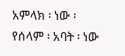አምላክ ፡ ነው ፡ የሰላም ፡ አባት ፡ ነው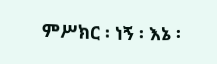ምሥክር ፡ ነኝ ፡ እኔ ፡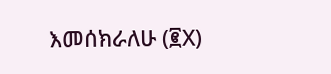እመሰክራለሁ (፪X)